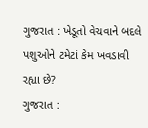ગુજરાત : ખેડૂતો વેચવાને બદલે પશુઓને ટમેટાં કેમ ખવડાવી રહ્યા છે?
ગુજરાત :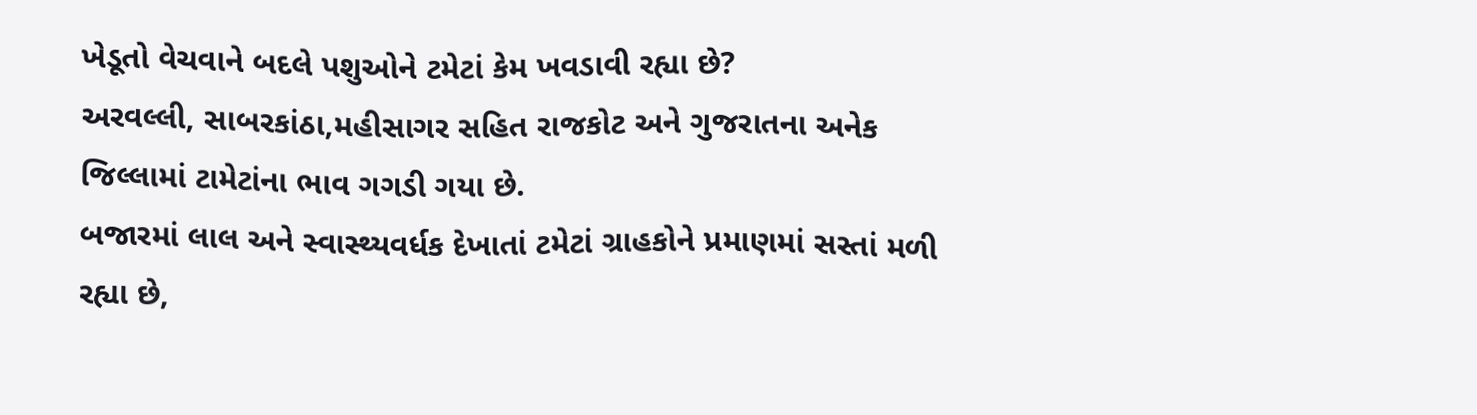ખેડૂતો વેચવાને બદલે પશુઓને ટમેટાં કેમ ખવડાવી રહ્યા છે?
અરવલ્લી, સાબરકાંઠા,મહીસાગર સહિત રાજકોટ અને ગુજરાતના અનેક જિલ્લામાં ટામેટાંના ભાવ ગગડી ગયા છે.
બજારમાં લાલ અને સ્વાસ્થ્યવર્ધક દેખાતાં ટમેટાં ગ્રાહકોને પ્રમાણમાં સસ્તાં મળી રહ્યા છે,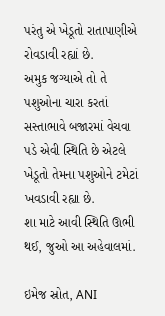પરંતુ એ ખેડૂતો રાતાપાણીએ રોવડાવી રહ્યાં છે.
અમુક જગ્યાએ તો તે પશુઓના ચારા કરતાં સસ્તાભાવે બજારમાં વેચવા પડે એવી સ્થિતિ છે એટલે ખેડૂતો તેમના પશુઓને ટમેટાં ખવડાવી રહ્યા છે.
શા માટે આવી સ્થિતિ ઊભી થઈ, જુઓ આ અહેવાલમાં.

ઇમેજ સ્રોત, ANI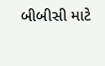બીબીસી માટે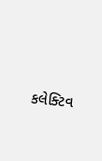કલેક્ટિવ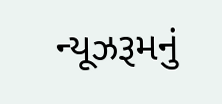ન્યૂઝરૂમનું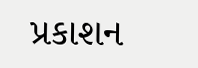પ્રકાશન